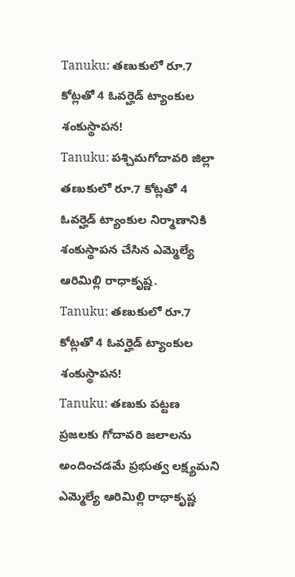Tanuku: తణుకులో రూ.7 కోట్లతో 4 ఓవర్హెడ్ ట్యాంకుల శంకుస్థాపన!
Tanuku: పశ్చిమగోదావరి జిల్లా తణుకులో రూ.7 కోట్లతో 4 ఓవర్హెడ్ ట్యాంకుల నిర్మాణానికి శంకుస్థాపన చేసిన ఎమ్మెల్యే ఆరిమిల్లి రాధాకృష్ణ.
Tanuku: తణుకులో రూ.7 కోట్లతో 4 ఓవర్హెడ్ ట్యాంకుల శంకుస్థాపన!
Tanuku: తణుకు పట్టణ ప్రజలకు గోదావరి జలాలను అందించడమే ప్రభుత్వ లక్ష్యమని ఎమ్మెల్యే ఆరిమిల్లి రాధాకృష్ణ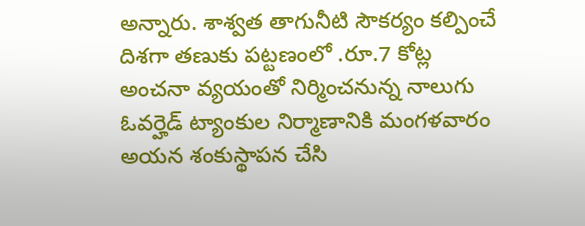అన్నారు. శాశ్వత తాగునీటి సౌకర్యం కల్పించే దిశగా తణుకు పట్టణంలో .రూ.7 కోట్ల అంచనా వ్యయంతో నిర్మించనున్న నాలుగు ఓవర్హెడ్ ట్యాంకుల నిర్మాణానికి మంగళవారం అయన శంకుస్థాపన చేసి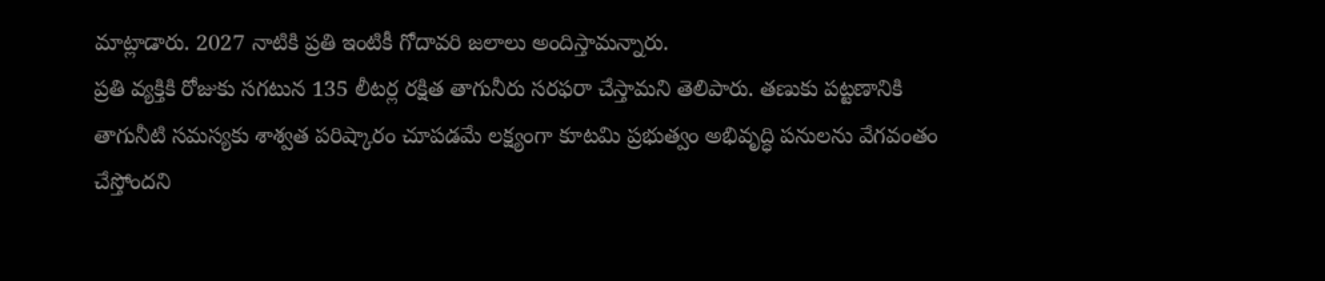మాట్లాడారు. 2027 నాటికి ప్రతి ఇంటికీ గోదావరి జలాలు అందిస్తామన్నారు.
ప్రతి వ్యక్తికి రోజుకు సగటున 135 లీటర్ల రక్షిత తాగునీరు సరఫరా చేస్తామని తెలిపారు. తణుకు పట్టణానికి తాగునీటి సమస్యకు శాశ్వత పరిష్కారం చూపడమే లక్ష్యంగా కూటమి ప్రభుత్వం అభివృద్ధి పనులను వేగవంతం చేస్తోందని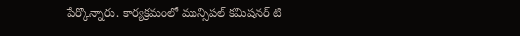పేర్కొన్నారు. కార్యక్రమంలో మున్సిపల్ కమిషనర్ టి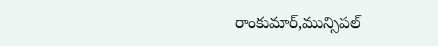రాంకుమార్,మున్సిపల్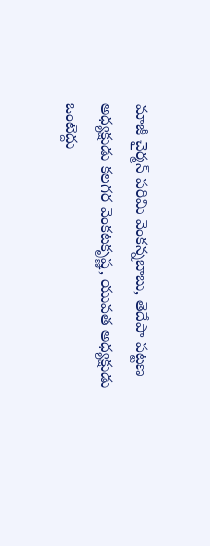మాజీ చైర్మన్ పరిమి వెంకన్నబాబు, తెదేపా పట్టణ అధ్యక్షుడు కలగర వెంకటకృష్ణ, యువత అధ్యక్షుడు ఒంటెద్దు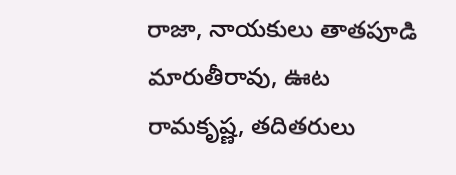రాజా, నాయకులు తాతపూడి మారుతీరావు, ఊట రామకృష్ణ, తదితరులు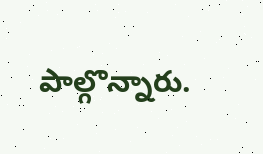పాల్గొన్నారు.